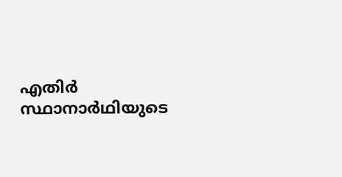എതിര്‍ സ്ഥാനാര്‍ഥിയുടെ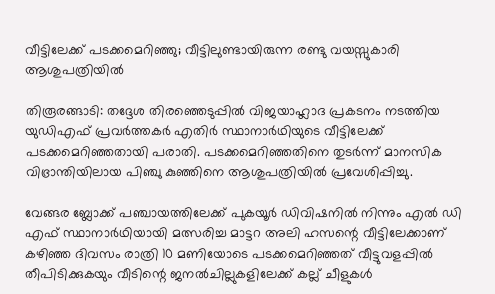വീട്ടിലേക്ക് പടക്കമെറിഞ്ഞു; വീട്ടിലുണ്ടായിരുന്ന രണ്ടു വയസ്സുകാരി ആശുപത്രിയില്‍

തിരൂരങ്ങാടി: തദ്ദേശ തിരഞ്ഞെടുപ്പില്‍ വിജയാഹ്ലാദ പ്രകടനം നടത്തിയ യുഡിഎഫ് പ്രവര്‍ത്തകര്‍ എതിര്‍ സ്ഥാനാര്‍ഥിയുടെ വീട്ടിലേക്ക് പടക്കമെറിഞ്ഞതായി പരാതി. പടക്കമെറിഞ്ഞതിനെ തുടര്‍ന്ന് മാനസിക വിഭ്രാന്തിയിലായ പിഞ്ചു കുഞ്ഞിനെ ആശുപത്രിയില്‍ പ്രവേശിപ്പിച്ചു.

വേങ്ങര ബ്ലോക്ക് പഞ്ചായത്തിലേക്ക് പുകയൂര്‍ ഡിവിഷനില്‍ നിന്നും എല്‍ ഡി എഫ് സ്ഥാനാര്‍ഥിയായി മത്സരിച്ച മാട്ടറ അലി ഹസന്റെ വീട്ടിലേക്കാണ് കഴിഞ്ഞ ദിവസം രാത്രി 10 മണിയോടെ പടക്കമെറിഞ്ഞത് വീട്ടുവളപ്പില്‍ തീപിടിക്കുകയും വീടിന്റെ ജനല്‍ചില്ലുകളിലേക്ക് കല്ല് ചീളുകള്‍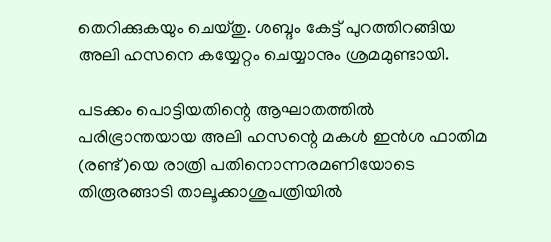തെറിക്കുകയും ചെയ്തു. ശബ്ദം കേട്ട് പുറത്തിറങ്ങിയ അലി ഹസനെ കയ്യേറ്റം ചെയ്യാനും ശ്രമമുണ്ടായി.

പടക്കം പൊട്ടിയതിന്റെ ആഘാതത്തില്‍ പരിഭ്രാന്തയായ അലി ഹസന്റെ മകള്‍ ഇന്‍ശ ഫാതിമ (രണ്ട്)യെ രാത്രി പതിനൊന്നരമണിയോടെ തിരൂരങ്ങാടി താലൂക്കാശുപത്രിയില്‍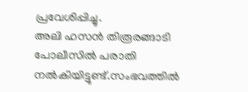പ്രവേശിപ്പിച്ചു.
അലി ഹസന്‍ തിരൂരങ്ങാടി പോലീസില്‍ പരാതി നല്‍കിയിട്ടുണ്ട്.സംഭവത്തില്‍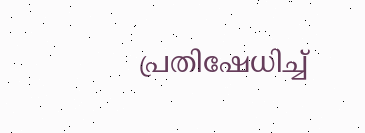പ്രതിഷേധിച്ച്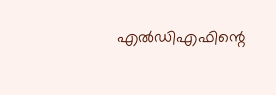എല്‍ഡിഎഫിന്റെ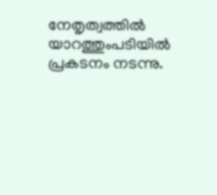നേതൃത്വത്തില്‍ യാറത്തുംപടിയില്‍ പ്രകടനം നടന്നു.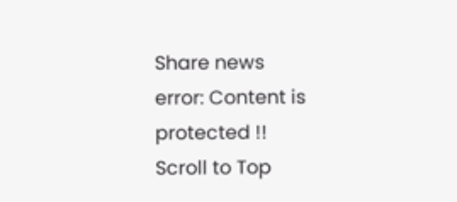Share news
error: Content is protected !!
Scroll to Top